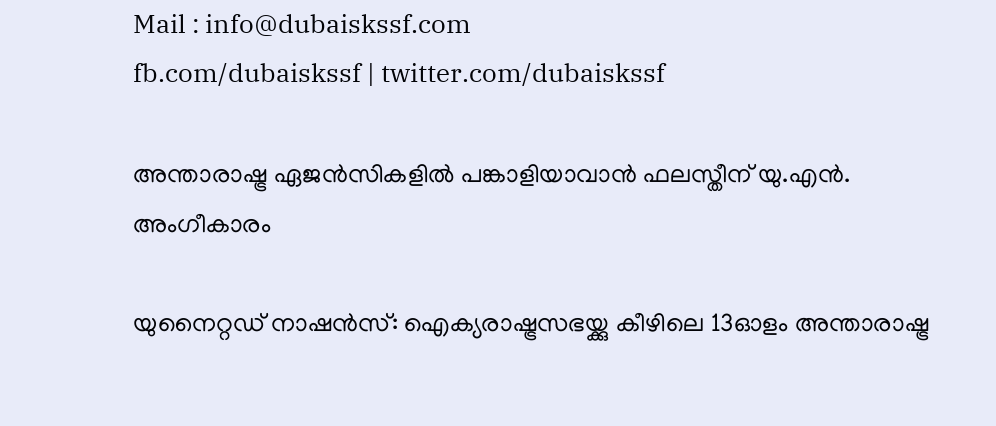Mail : info@dubaiskssf.com
fb.com/dubaiskssf | twitter.com/dubaiskssf

അന്താരാഷ്ട്ര ഏജന്‍സികളില്‍ പങ്കാളിയാവാന്‍ ഫലസ്തീന് യു.എന്‍. അംഗീകാരം

യുനൈറ്റഡ് നാഷന്‍സ്: ഐക്യരാഷ്ട്രസഭയ്ക്കു കീഴിലെ 13ഓളം അന്താരാഷ്ട്ര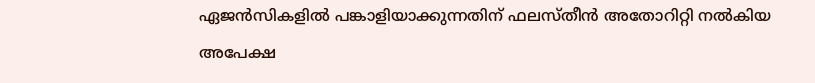ഏജന്‍സികളില്‍ പങ്കാളിയാക്കുന്നതിന് ഫലസ്തീന്‍ അതോറിറ്റി നല്‍കിയ അപേക്ഷ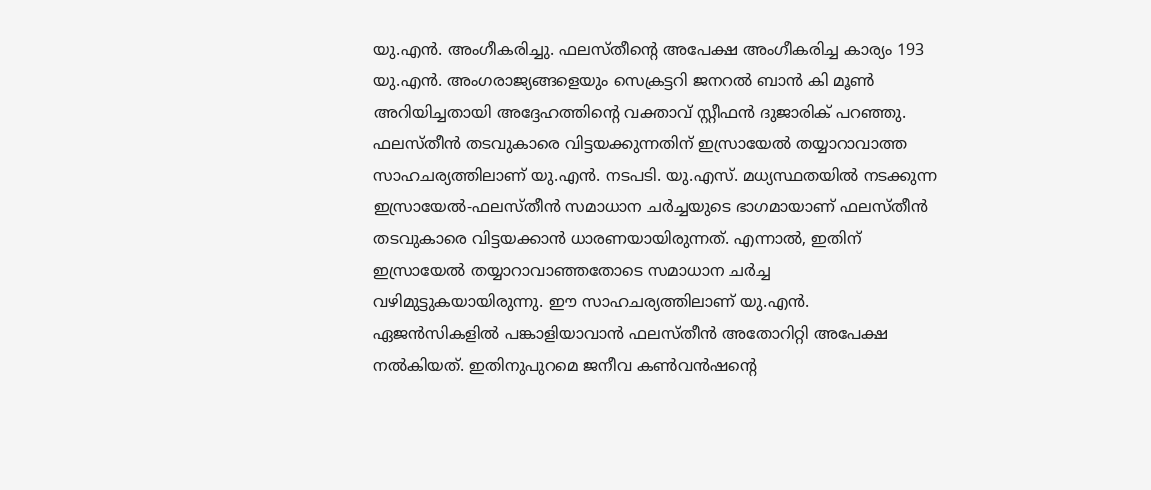യു.എന്‍. അംഗീകരിച്ചു. ഫലസ്തീന്റെ അപേക്ഷ അംഗീകരിച്ച കാര്യം 193 യു.എന്‍. അംഗരാജ്യങ്ങളെയും സെക്രട്ടറി ജനറല്‍ ബാന്‍ കി മൂണ്‍ അറിയിച്ചതായി അദ്ദേഹത്തിന്റെ വക്താവ് സ്റ്റീഫന്‍ ദുജാരിക് പറഞ്ഞു. ഫലസ്തീന്‍ തടവുകാരെ വിട്ടയക്കുന്നതിന് ഇസ്രായേല്‍ തയ്യാറാവാത്ത സാഹചര്യത്തിലാണ് യു.എന്‍. നടപടി. യു.എസ്. മധ്യസ്ഥതയില്‍ നടക്കുന്ന ഇസ്രായേല്‍-ഫലസ്തീന്‍ സമാധാന ചര്‍ച്ചയുടെ ഭാഗമായാണ് ഫലസ്തീന്‍ തടവുകാരെ വിട്ടയക്കാന്‍ ധാരണയായിരുന്നത്. എന്നാല്‍, ഇതിന് ഇസ്രായേല്‍ തയ്യാറാവാഞ്ഞതോടെ സമാധാന ചര്‍ച്ച വഴിമുട്ടുകയായിരുന്നു. ഈ സാഹചര്യത്തിലാണ് യു.എന്‍. ഏജന്‍സികളില്‍ പങ്കാളിയാവാന്‍ ഫലസ്തീന്‍ അതോറിറ്റി അപേക്ഷ നല്‍കിയത്. ഇതിനുപുറമെ ജനീവ കണ്‍വന്‍ഷന്റെ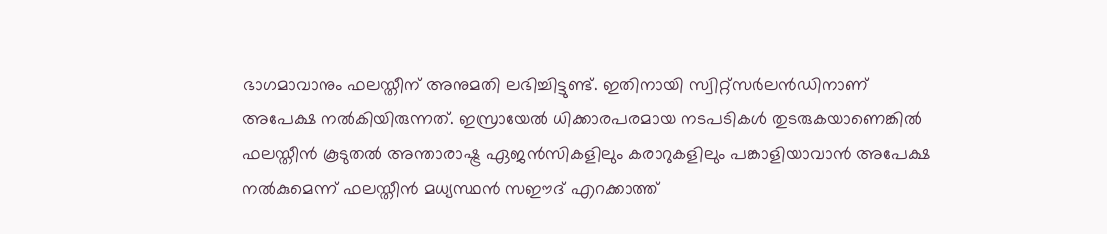ഭാഗമാവാനും ഫലസ്തീന് അനുമതി ലഭിച്ചിട്ടുണ്ട്. ഇതിനായി സ്വിറ്റ്‌സര്‍ലന്‍ഡിനാണ് അപേക്ഷ നല്‍കിയിരുന്നത്. ഇസ്രായേല്‍ ധിക്കാരപരമായ നടപടികള്‍ തുടരുകയാണെങ്കില്‍ ഫലസ്തീന്‍ കൂടുതല്‍ അന്താരാഷ്ട്ര ഏജന്‍സികളിലും കരാറുകളിലും പങ്കാളിയാവാന്‍ അപേക്ഷ നല്‍കുമെന്ന് ഫലസ്തീന്‍ മധ്യസ്ഥന്‍ സഈദ് എറക്കാത്ത്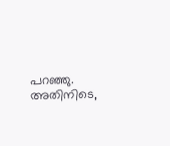പറഞ്ഞു. അതിനിടെ,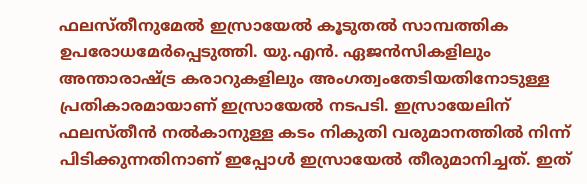ഫലസ്തീനുമേല്‍ ഇസ്രായേല്‍ കൂടുതല്‍ സാമ്പത്തിക ഉപരോധമേര്‍പ്പെടുത്തി. യു.എന്‍. ഏജന്‍സികളിലും അന്താരാഷ്ട്ര കരാറുകളിലും അംഗത്വംതേടിയതിനോടുള്ള പ്രതികാരമായാണ് ഇസ്രായേല്‍ നടപടി. ഇസ്രായേലിന് ഫലസ്തീന്‍ നല്‍കാനുള്ള കടം നികുതി വരുമാനത്തില്‍ നിന്ന് പിടിക്കുന്നതിനാണ് ഇപ്പോള്‍ ഇസ്രായേല്‍ തീരുമാനിച്ചത്. ഇത്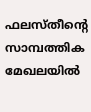ഫലസ്തീന്റെ സാമ്പത്തിക മേഖലയില്‍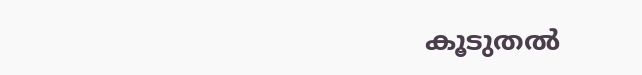കൂടുതല്‍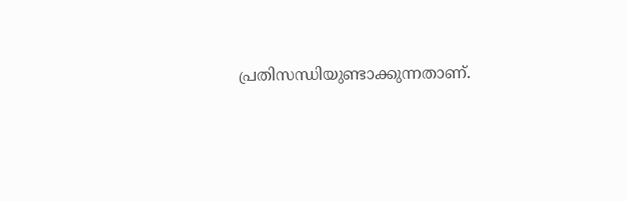പ്രതിസന്ധിയുണ്ടാക്കുന്നതാണ്.